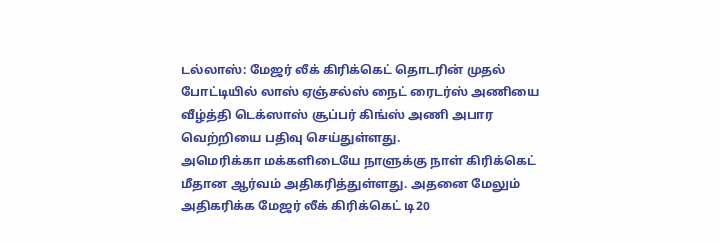டல்லாஸ்: மேஜர் லீக் கிரிக்கெட் தொடரின் முதல் போட்டியில் லாஸ் ஏஞ்சல்ஸ் நைட் ரைடர்ஸ் அணியை வீழ்த்தி டெக்ஸாஸ் சூப்பர் கிங்ஸ் அணி அபார வெற்றியை பதிவு செய்துள்ளது.
அமெரிக்கா மக்களிடையே நாளுக்கு நாள் கிரிக்கெட் மீதான ஆர்வம் அதிகரித்துள்ளது. அதனை மேலும் அதிகரிக்க மேஜர் லீக் கிரிக்கெட் டி20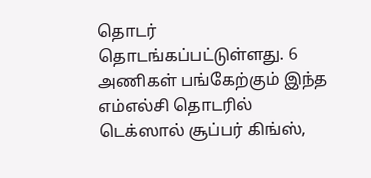தொடர் தொடங்கப்பட்டுள்ளது. 6 அணிகள் பங்கேற்கும் இந்த எம்எல்சி தொடரில் டெக்ஸால் சூப்பர் கிங்ஸ்,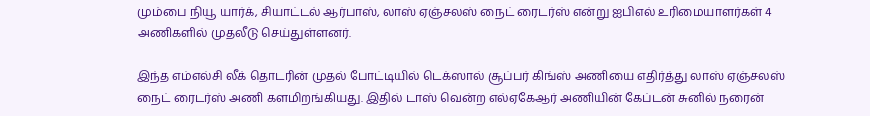மும்பை நியூ யார்க், சியாட்டல் ஆர்பாஸ், லாஸ் ஏஞ்சலஸ் நைட் ரைடர்ஸ் என்று ஐபிஎல் உரிமையாளர்கள் 4 அணிகளில் முதலீடு செய்துள்ளனர்.

இந்த எம்எல்சி லீக் தொடரின் முதல் போட்டியில் டெக்ஸால் சூப்பர் கிங்ஸ் அணியை எதிர்த்து லாஸ் ஏஞ்சலஸ் நைட் ரைடர்ஸ் அணி களமிறங்கியது. இதில் டாஸ் வென்ற எல்ஏகேஆர் அணியின் கேப்டன் சுனில் நரைன்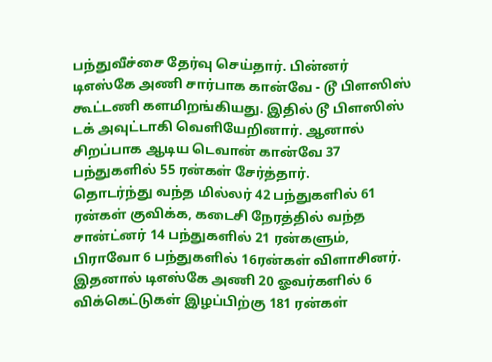பந்துவீச்சை தேர்வு செய்தார். பின்னர் டிஎஸ்கே அணி சார்பாக கான்வே - டூ பிளஸிஸ் கூட்டணி களமிறங்கியது. இதில் டூ பிளஸிஸ் டக் அவுட்டாகி வெளியேறினார். ஆனால் சிறப்பாக ஆடிய டெவான் கான்வே 37 பந்துகளில் 55 ரன்கள் சேர்த்தார்.
தொடர்ந்து வந்த மில்லர் 42 பந்துகளில் 61 ரன்கள் குவிக்க, கடைசி நேரத்தில் வந்த சான்ட்னர் 14 பந்துகளில் 21 ரன்களும், பிராவோ 6 பந்துகளில் 16ரன்கள் விளாசினர். இதனால் டிஎஸ்கே அணி 20 ஓவர்களில் 6 விக்கெட்டுகள் இழப்பிற்கு 181 ரன்கள்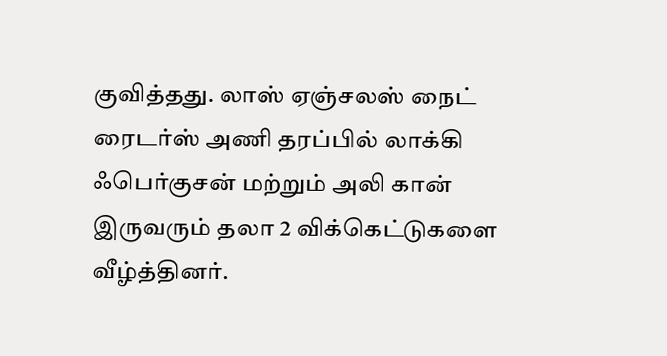குவித்தது. லாஸ் ஏஞ்சலஸ் நைட் ரைடர்ஸ் அணி தரப்பில் லாக்கி ஃபெர்குசன் மற்றும் அலி கான் இருவரும் தலா 2 விக்கெட்டுகளை வீழ்த்தினர்.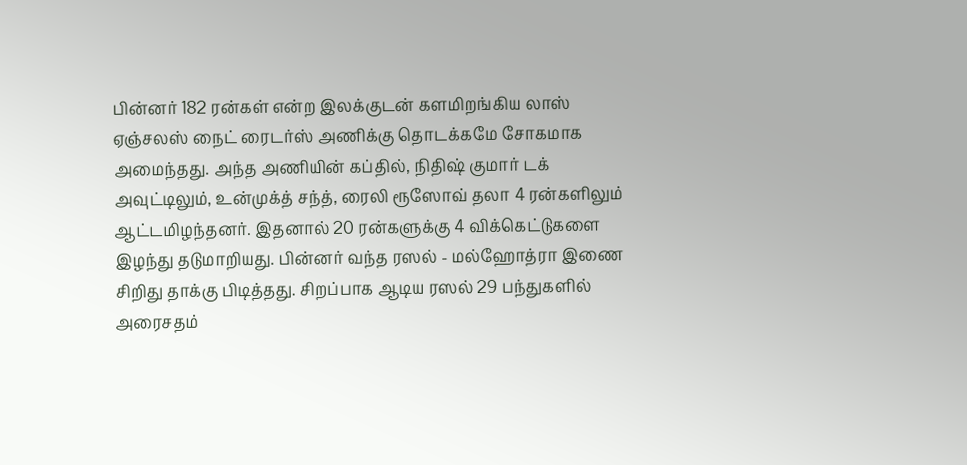பின்னர் 182 ரன்கள் என்ற இலக்குடன் களமிறங்கிய லாஸ் ஏஞ்சலஸ் நைட் ரைடர்ஸ் அணிக்கு தொடக்கமே சோகமாக அமைந்தது. அந்த அணியின் கப்தில், நிதிஷ் குமார் டக் அவுட்டிலும், உன்முக்த் சந்த், ரைலி ரூஸோவ் தலா 4 ரன்களிலும் ஆட்டமிழந்தனர். இதனால் 20 ரன்களுக்கு 4 விக்கெட்டுகளை இழந்து தடுமாறியது. பின்னர் வந்த ரஸல் - மல்ஹோத்ரா இணை சிறிது தாக்கு பிடித்தது. சிறப்பாக ஆடிய ரஸல் 29 பந்துகளில் அரைசதம்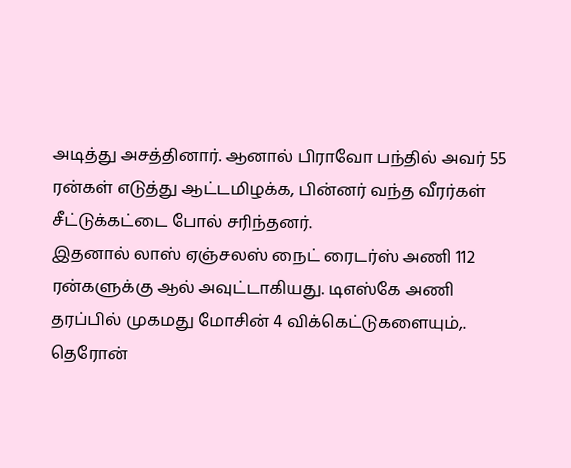அடித்து அசத்தினார். ஆனால் பிராவோ பந்தில் அவர் 55 ரன்கள் எடுத்து ஆட்டமிழக்க, பின்னர் வந்த வீரர்கள் சீட்டுக்கட்டை போல் சரிந்தனர்.
இதனால் லாஸ் ஏஞ்சலஸ் நைட் ரைடர்ஸ் அணி 112 ரன்களுக்கு ஆல் அவுட்டாகியது. டிஎஸ்கே அணி தரப்பில் முகமது மோசின் 4 விக்கெட்டுகளையும்,. தெரோன்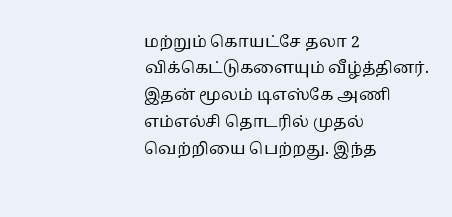மற்றும் கொயட்சே தலா 2 விக்கெட்டுகளையும் வீழ்த்தினர். இதன் மூலம் டிஎஸ்கே அணி எம்எல்சி தொடரில் முதல் வெற்றியை பெற்றது. இந்த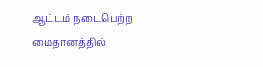ஆட்டம் நடைபெற்ற மைதானத்தில்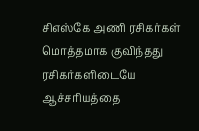சிஎஸ்கே அணி ரசிகர்கள் மொத்தமாக குவிந்தது ரசிகர்களிடையே ஆச்சரியத்தை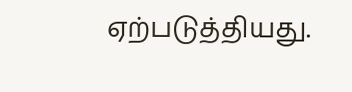ஏற்படுத்தியது.